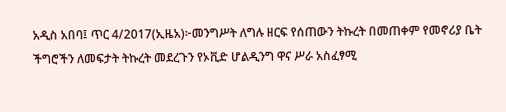አዲስ አበባ፤ ጥር 4/2017(ኢዜአ)፦መንግሥት ለግሉ ዘርፍ የሰጠውን ትኩረት በመጠቀም የመኖሪያ ቤት ችግሮችን ለመፍታት ትኩረት መደረጉን የኦቪድ ሆልዲንግ ዋና ሥራ አስፈፃሚ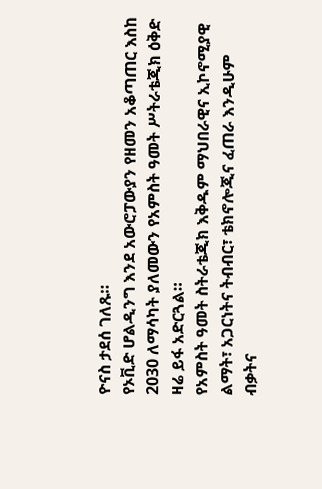ዮናስ ታደሰ ገለጹ።
የኦቪድ ሆልዲንግ እንደ አውሮፓውያን የዘመን አቆጣጠር እስከ 2030 ለማሳካት ያለመውን የአምስት ዓመት ሥትራቴጂክ ዕቅድ ዛሬ ይፋ አድርጓል።
የአምስት ዓመት ስትራቴጂክ እቅዱም ማህበራዊና ኢኮኖሚያዊ ልማት፣ አጋርነትና ትብብር፣ ቴክኖሎጂና ፈጠራ እንዲሁም ብቃትና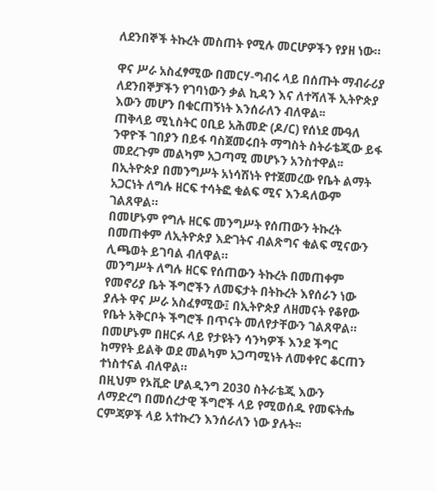ለደንበኞች ትኩረት መስጠት የሚሉ መርሆዎችን የያዘ ነው።

ዋና ሥራ አስፈፃሚው በመርሃ-ግብሩ ላይ በሰጡት ማብራሪያ ለደንበኞቻችን የገባነውን ቃል ኪዳን እና ለተሻለች ኢትዮጵያ እውን መሆን በቁርጠኝነት እንሰራለን ብለዋል፡፡
ጠቅላይ ሚኒስትር ዐቢይ አሕመድ (ዶ/ር) የሰነደ ሙዓለ ንዋዮች ገበያን በይፋ ባስጀመሩበት ማግስት ስትራቴጂው ይፋ መደረጉም መልካም አጋጣሚ መሆኑን አንስተዋል፡፡
በኢትዮጵያ በመንግሥት አነሳሽነት የተጀመረው የቤት ልማት አጋርነት ለግሉ ዘርፍ ተሳትፎ ቁልፍ ሚና እንዳለውም ገልጸዋል።
በመሆኑም የግሉ ዘርፍ መንግሥት የሰጠውን ትኩረት በመጠቀም ለኢትዮጵያ እድገትና ብልጽግና ቁልፍ ሚናውን ሊጫወት ይገባል ብለዋል።
መንግሥት ለግሉ ዘርፍ የሰጠውን ትኩረት በመጠቀም የመኖሪያ ቤት ችግሮችን ለመፍታት በትኩረት እየሰራን ነው ያሉት ዋና ሥራ አስፈፃሚው፤ በኢትዮጵያ ለዘመናት የቆየው የቤት አቅርቦት ችግሮች በጥናት መለየታቸውን ገልጸዋል።
በመሆኑም በዘርፉ ላይ የታዩትን ሳንካዎች እንደ ችግር ከማየት ይልቅ ወደ መልካም አጋጣሚነት ለመቀየር ቆርጠን ተነስተናል ብለዋል።
በዚህም የኦቪድ ሆልዲንግ 2030 ስትራቴጂ እውን ለማድረግ በመሰረታዊ ችግሮች ላይ የሚወሰዱ የመፍትሔ ርምጃዎች ላይ አተኩረን እንሰራለን ነው ያሉት፡፡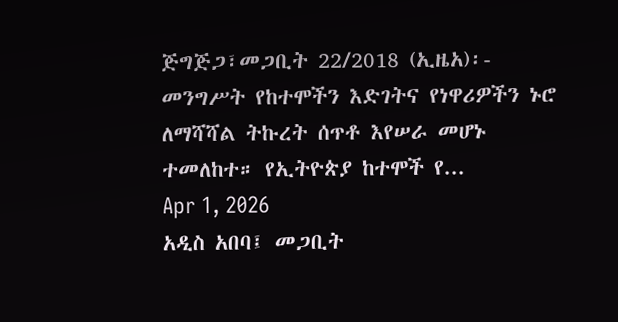ጅግጅጋ፣መጋቢት 22/2018 (ኢዜአ)፡- መንግሥት የከተሞችን እድገትና የነዋሪዎችን ኑሮ ለማሻሻል ትኩረት ሰጥቶ እየሠራ መሆኑ ተመለከተ። የኢትዮጵያ ከተሞች የ...
Apr 1, 2026
አዲስ አበባ፤ መጋቢት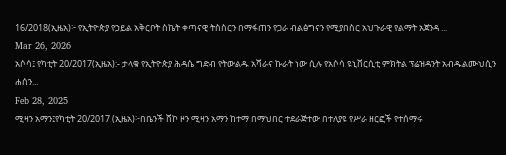16/2018(ኢዜአ)፦ የኢትዮጵያ የኃይል አቅርቦት ስኬት ቀጣናዊ ትስስርን በማፋጠን የጋራ ብልፅግናን የሚያበስር አህጉራዊ የልማት አጀንዳ ...
Mar 26, 2026
አሶሳ፤ የካቲት 20/2017(ኢዜአ):- ታላቁ የኢትዮጵያ ሕዳሴ ግድብ የትውልዱ አሻራና ኩራት ነው ሲሉ የአሶሳ ዩኒቨርሲቲ ምክትል ፕሬዝዳንት አብዱልሙህሲን ሐሰን...
Feb 28, 2025
ሚዛን አማን፤የካቲት 20/2017 (ኢዜአ)፦በቤንች ሸኮ ዞን ሚዛን አማን ከተማ በማህበር ተደራጅተው በተለያዩ የሥራ ዘርፎች የተሰማሩ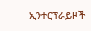ኢንተርፕራይዞች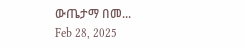ውጤታማ በመ...
Feb 28, 2025